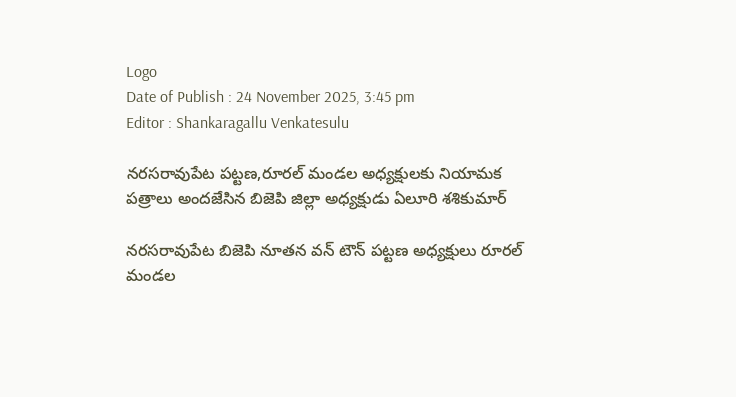Logo
Date of Publish : 24 November 2025, 3:45 pm
Editor : Shankaragallu Venkatesulu

నరసరావుపేట పట్టణ,రూరల్ మండల అధ్యక్షులకు నియామక పత్రాలు అందజేసిన బిజెపి జిల్లా అధ్యక్షుడు ఏలూరి శశికుమార్

నరసరావుపేట బిజెపి నూతన వన్ టౌన్ పట్టణ అధ్యక్షులు రూరల్ మండల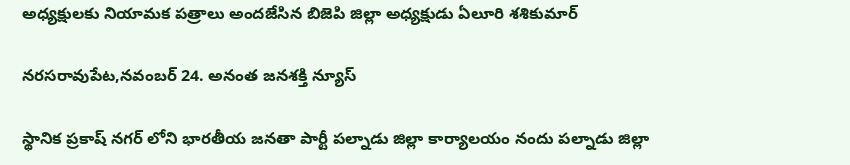అధ్యక్షులకు నియామక పత్రాలు అందజేసిన బిజెపి జిల్లా అధ్యక్షుడు ఏలూరి శశికుమార్

నరసరావుపేట,నవంబర్ 24. అనంత జనశక్తి న్యూస్

స్థానిక ప్రకాష్ నగర్ లోని భారతీయ జనతా పార్టీ పల్నాడు జిల్లా కార్యాలయం నందు పల్నాడు జిల్లా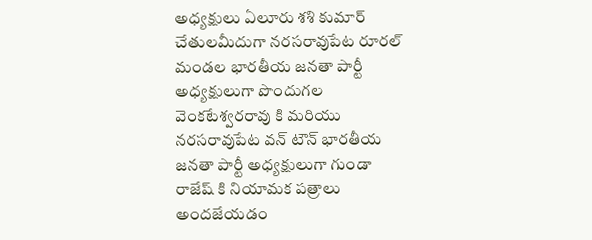అధ్యక్షులు ఏలూరు శశి కుమార్ చేతులమీదుగా నరసరావుపేట రూరల్ మండల భారతీయ జనతా పార్టీ అధ్యక్షులుగా పొందుగల వెంకటేశ్వరరావు కి మరియు నరసరావుపేట వన్ టౌన్ భారతీయ జనతా పార్టీ అధ్యక్షులుగా గుండా రాజేష్ కి నియామక పత్రాలు అందజేయడం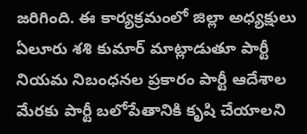జరిగింది. ఈ కార్యక్రమంలో జిల్లా అధ్యక్షులు ఏలూరు శశి కుమార్ మాట్లాడుతూ పార్టీ నియమ నిబంధనల ప్రకారం పార్టీ ఆదేశాల మేరకు పార్టీ బలోపేతానికి కృషి చేయాలని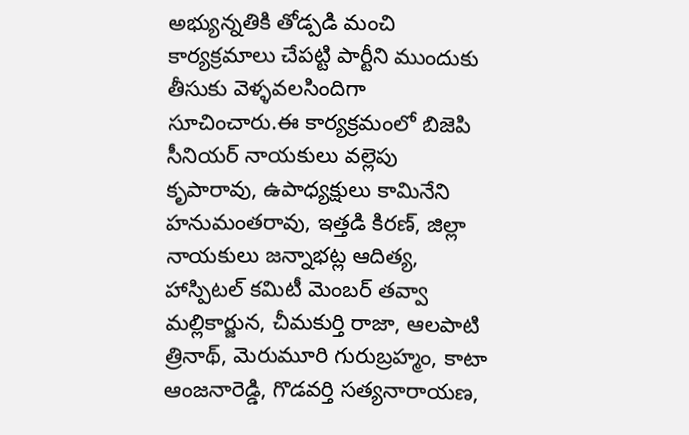అభ్యున్నతికి తోడ్పడి మంచి కార్యక్రమాలు చేపట్టి పార్టీని ముందుకు తీసుకు వెళ్ళవలసిందిగా సూచించారు.ఈ కార్యక్రమంలో బిజెపి సీనియర్ నాయకులు వల్లెపు కృపారావు, ఉపాధ్యక్షులు కామినేని హనుమంతరావు, ఇత్తడి కిరణ్, జిల్లా నాయకులు జన్నాభట్ల ఆదిత్య, హాస్పిటల్ కమిటీ మెంబర్ తవ్వా మల్లికార్జున, చీమకుర్తి రాజా, ఆలపాటి త్రినాథ్, మెరుమూరి గురుబ్రహ్మం, కాటా ఆంజనారెడ్డి, గొడవర్తి సత్యనారాయణ,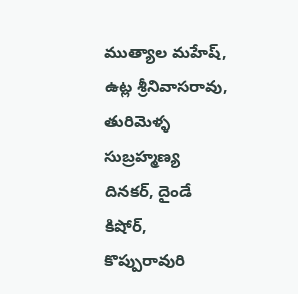ముత్యాల మహేష్, ఉట్ల శ్రీనివాసరావు, తురిమెళ్ళ సుబ్రహ్మణ్య దినకర్, దైండే కిషోర్, కొప్పురావురి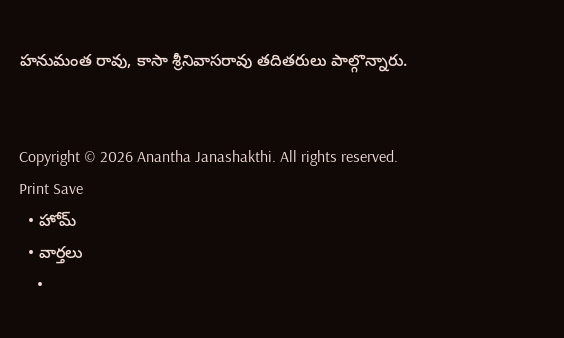హనుమంత రావు, కాసా శ్రీనివాసరావు తదితరులు పాల్గొన్నారు.


Copyright © 2026 Anantha Janashakthi. All rights reserved.
Print Save
  • హోమ్
  • వార్తలు
    •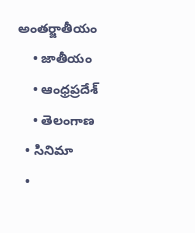అంతర్జాతీయం
    • జాతీయం
    • ఆంధ్రప్రదేశ్
    • తెలంగాణ
  • సినిమా
  •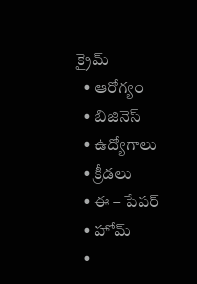క్రైమ్
  • ఆరోగ్యం
  • బిజినెస్
  • ఉద్యోగాలు
  • క్రీడలు
  • ఈ – పేపర్
  • హోమ్
  •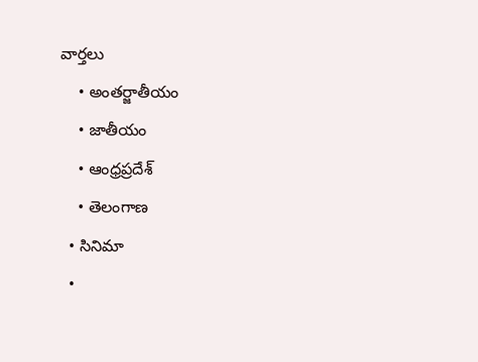వార్తలు
    • అంతర్జాతీయం
    • జాతీయం
    • ఆంధ్రప్రదేశ్
    • తెలంగాణ
  • సినిమా
  •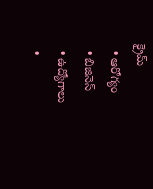క్రైమ్
  • ఆరోగ్యం
  • బిజినెస్
  • ఉద్యోగాలు
  •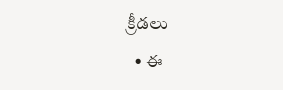క్రీడలు
  • ఈ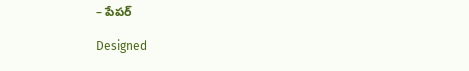– పేపర్

Designed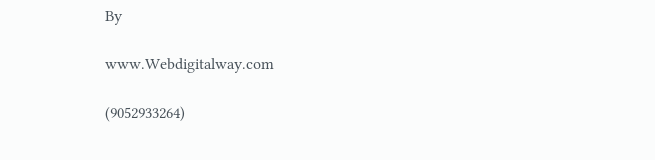By

www.Webdigitalway.com

(9052933264)